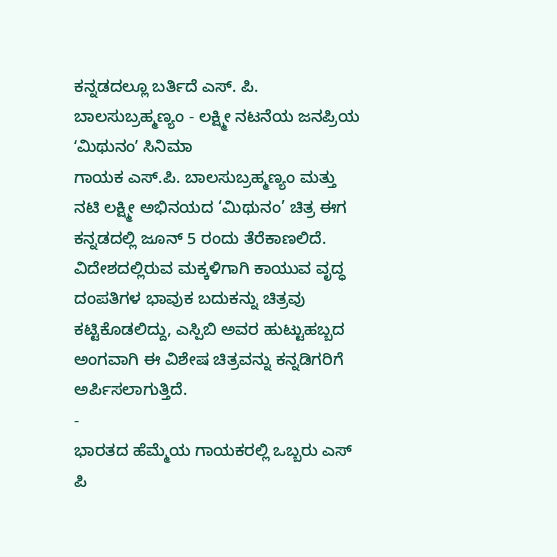ಕನ್ನಡದಲ್ಲೂ ಬರ್ತಿದೆ ಎಸ್. ಪಿ. ಬಾಲಸುಬ್ರಹ್ಮಣ್ಯಂ - ಲಕ್ಷ್ಮೀ ನಟನೆಯ ಜನಪ್ರಿಯ ʻಮಿಥುನಂʼ ಸಿನಿಮಾ
ಗಾಯಕ ಎಸ್.ಪಿ. ಬಾಲಸುಬ್ರಹ್ಮಣ್ಯಂ ಮತ್ತು ನಟಿ ಲಕ್ಷ್ಮೀ ಅಭಿನಯದ ‘ಮಿಥುನಂ’ ಚಿತ್ರ ಈಗ ಕನ್ನಡದಲ್ಲಿ ಜೂನ್ 5 ರಂದು ತೆರೆಕಾಣಲಿದೆ. ವಿದೇಶದಲ್ಲಿರುವ ಮಕ್ಕಳಿಗಾಗಿ ಕಾಯುವ ವೃದ್ಧ ದಂಪತಿಗಳ ಭಾವುಕ ಬದುಕನ್ನು ಚಿತ್ರವು ಕಟ್ಟಿಕೊಡಲಿದ್ದು, ಎಸ್ಪಿಬಿ ಅವರ ಹುಟ್ಟುಹಬ್ಬದ ಅಂಗವಾಗಿ ಈ ವಿಶೇಷ ಚಿತ್ರವನ್ನು ಕನ್ನಡಿಗರಿಗೆ ಅರ್ಪಿಸಲಾಗುತ್ತಿದೆ.
-
ಭಾರತದ ಹೆಮ್ಮೆಯ ಗಾಯಕರಲ್ಲಿ ಒಬ್ಬರು ಎಸ್ ಪಿ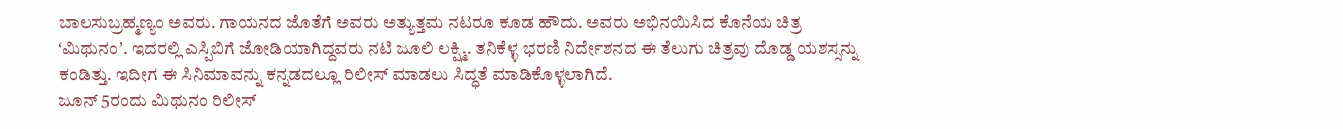ಬಾಲಸುಬ್ರಹ್ಮಣ್ಯಂ ಅವರು. ಗಾಯನದ ಜೊತೆಗೆ ಅವರು ಅತ್ಯುತ್ತಮ ನಟರೂ ಕೂಡ ಹೌದು. ಅವರು ಅಭಿನಯಿಸಿದ ಕೊನೆಯ ಚಿತ್ರ ʻಮಿಥುನಂʼ. ಇದರಲ್ಲಿ ಎಸ್ಪಿಬಿಗೆ ಜೋಡಿಯಾಗಿದ್ದವರು ನಟಿ ಜೂಲಿ ಲಕ್ಷ್ಮಿ. ತನಿಕೆಳ್ಳ ಭರಣಿ ನಿರ್ದೇಶನದ ಈ ತೆಲುಗು ಚಿತ್ರವು ದೊಡ್ಡ ಯಶಸ್ಸನ್ನು ಕಂಡಿತ್ತು. ಇದೀಗ ಈ ಸಿನಿಮಾವನ್ನು ಕನ್ನಡದಲ್ಲೂ ರಿಲೀಸ್ ಮಾಡಲು ಸಿದ್ಧತೆ ಮಾಡಿಕೊಳ್ಳಲಾಗಿದೆ.
ಜೂನ್ 5ರಂದು ಮಿಥುನಂ ರಿಲೀಸ್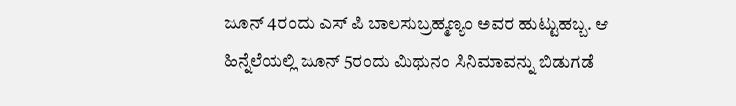ಜೂನ್ 4ರಂದು ಎಸ್ ಪಿ ಬಾಲಸುಬ್ರಹ್ಮಣ್ಯಂ ಅವರ ಹುಟ್ಟುಹಬ್ಬ. ಆ ಹಿನ್ನೆಲೆಯಲ್ಲಿ ಜೂನ್ 5ರಂದು ಮಿಥುನಂ ಸಿನಿಮಾವನ್ನು ಬಿಡುಗಡೆ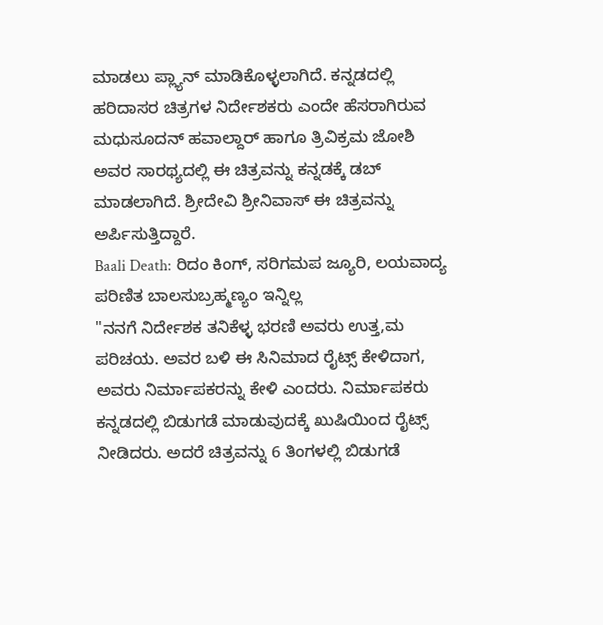ಮಾಡಲು ಪ್ಲ್ಯಾನ್ ಮಾಡಿಕೊಳ್ಳಲಾಗಿದೆ. ಕನ್ನಡದಲ್ಲಿ ಹರಿದಾಸರ ಚಿತ್ರಗಳ ನಿರ್ದೇಶಕರು ಎಂದೇ ಹೆಸರಾಗಿರುವ ಮಧುಸೂದನ್ ಹವಾಲ್ದಾರ್ ಹಾಗೂ ತ್ರಿವಿಕ್ರಮ ಜೋಶಿ ಅವರ ಸಾರಥ್ಯದಲ್ಲಿ ಈ ಚಿತ್ರವನ್ನು ಕನ್ನಡಕ್ಕೆ ಡಬ್ ಮಾಡಲಾಗಿದೆ. ಶ್ರೀದೇವಿ ಶ್ರೀನಿವಾಸ್ ಈ ಚಿತ್ರವನ್ನು ಅರ್ಪಿಸುತ್ತಿದ್ದಾರೆ.
Baali Death: ರಿದಂ ಕಿಂಗ್, ಸರಿಗಮಪ ಜ್ಯೂರಿ, ಲಯವಾದ್ಯ ಪರಿಣಿತ ಬಾಲಸುಬ್ರಹ್ಮಣ್ಯಂ ಇನ್ನಿಲ್ಲ
"ನನಗೆ ನಿರ್ದೇಶಕ ತನಿಕೆಳ್ಳ ಭರಣಿ ಅವರು ಉತ್ತ,ಮ ಪರಿಚಯ. ಅವರ ಬಳಿ ಈ ಸಿನಿಮಾದ ರೈಟ್ಸ್ ಕೇಳಿದಾಗ, ಅವರು ನಿರ್ಮಾಪಕರನ್ನು ಕೇಳಿ ಎಂದರು. ನಿರ್ಮಾಪಕರು ಕನ್ನಡದಲ್ಲಿ ಬಿಡುಗಡೆ ಮಾಡುವುದಕ್ಕೆ ಖುಷಿಯಿಂದ ರೈಟ್ಸ್ ನೀಡಿದರು. ಅದರೆ ಚಿತ್ರವನ್ನು 6 ತಿಂಗಳಲ್ಲಿ ಬಿಡುಗಡೆ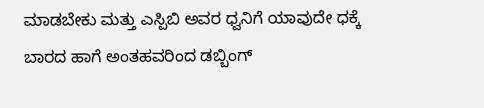ಮಾಡಬೇಕು ಮತ್ತು ಎಸ್ಪಿಬಿ ಅವರ ಧ್ವನಿಗೆ ಯಾವುದೇ ಧಕ್ಕೆ ಬಾರದ ಹಾಗೆ ಅಂತಹವರಿಂದ ಡಬ್ಬಿಂಗ್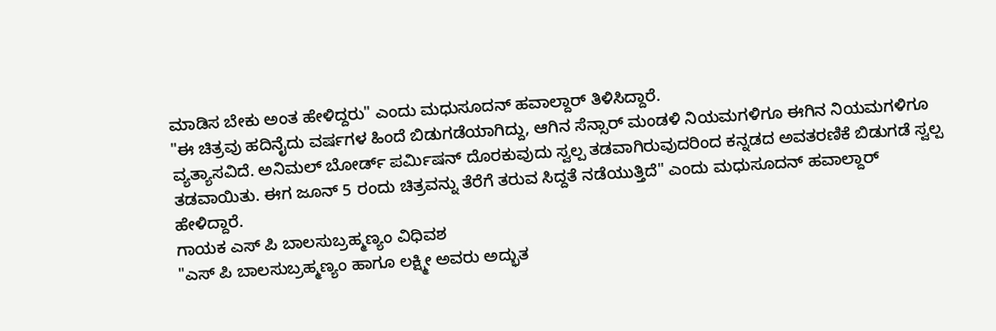ಮಾಡಿಸ ಬೇಕು ಅಂತ ಹೇಳಿದ್ದರು" ಎಂದು ಮಧುಸೂದನ್ ಹವಾಲ್ದಾರ್ ತಿಳಿಸಿದ್ದಾರೆ.
"ಈ ಚಿತ್ರವು ಹದಿನೈದು ವರ್ಷಗಳ ಹಿಂದೆ ಬಿಡುಗಡೆಯಾಗಿದ್ದು, ಆಗಿನ ಸೆನ್ಸಾರ್ ಮಂಡಳಿ ನಿಯಮಗಳಿಗೂ ಈಗಿನ ನಿಯಮಗಳಿಗೂ ವ್ಯತ್ಯಾಸವಿದೆ. ಅನಿಮಲ್ ಬೋರ್ಡ್ ಪರ್ಮಿಷನ್ ದೊರಕುವುದು ಸ್ವಲ್ಪ ತಡವಾಗಿರುವುದರಿಂದ ಕನ್ನಡದ ಅವತರಣಿಕೆ ಬಿಡುಗಡೆ ಸ್ವಲ್ಪ ತಡವಾಯಿತು. ಈಗ ಜೂನ್ 5 ರಂದು ಚಿತ್ರವನ್ನು ತೆರೆಗೆ ತರುವ ಸಿದ್ದತೆ ನಡೆಯುತ್ತಿದೆ" ಎಂದು ಮಧುಸೂದನ್ ಹವಾಲ್ದಾರ್ ಹೇಳಿದ್ದಾರೆ.
ಗಾಯಕ ಎಸ್ ಪಿ ಬಾಲಸುಬ್ರಹ್ಮಣ್ಯಂ ವಿಧಿವಶ
"ಎಸ್ ಪಿ ಬಾಲಸುಬ್ರಹ್ಮಣ್ಯಂ ಹಾಗೂ ಲಕ್ಷ್ಮೀ ಅವರು ಅದ್ಭುತ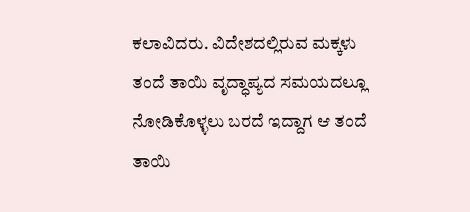ಕಲಾವಿದರು. ವಿದೇಶದಲ್ಲಿರುವ ಮಕ್ಕಳು ತಂದೆ ತಾಯಿ ವೃದ್ಧಾಪ್ಯದ ಸಮಯದಲ್ಲೂ ನೋಡಿಕೊಳ್ಳಲು ಬರದೆ ಇದ್ದಾಗ ಆ ತಂದೆ ತಾಯಿ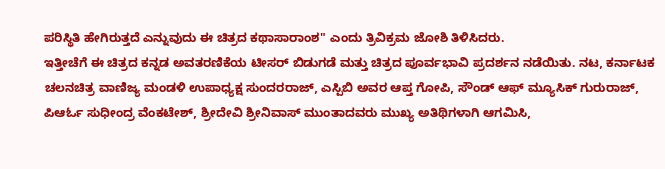ಪರಿಸ್ಥಿತಿ ಹೇಗಿರುತ್ತದೆ ಎನ್ನುವುದು ಈ ಚಿತ್ರದ ಕಥಾಸಾರಾಂಶ" ಎಂದು ತ್ರಿವಿಕ್ರಮ ಜೋಶಿ ತಿಳಿಸಿದರು.
ಇತ್ತೀಚೆಗೆ ಈ ಚಿತ್ರದ ಕನ್ನಡ ಅವತರಣಿಕೆಯ ಟೀಸರ್ ಬಿಡುಗಡೆ ಮತ್ತು ಚಿತ್ರದ ಪೂರ್ವಭಾವಿ ಪ್ರದರ್ಶನ ನಡೆಯಿತು. ನಟ, ಕರ್ನಾಟಕ ಚಲನಚಿತ್ರ ವಾಣಿಜ್ಯ ಮಂಡಳಿ ಉಪಾಧ್ಯಕ್ಷ ಸುಂದರರಾಜ್, ಎಸ್ಪಿಬಿ ಅವರ ಆಪ್ತ ಗೋಪಿ, ಸೌಂಡ್ ಆಫ್ ಮ್ಯೂಸಿಕ್ ಗುರುರಾಜ್, ಪಿಆರ್ಓ ಸುಧೀಂದ್ರ ವೆಂಕಟೇಶ್, ಶ್ರೀದೇವಿ ಶ್ರೀನಿವಾಸ್ ಮುಂತಾದವರು ಮುಖ್ಯ ಅತಿಥಿಗಳಾಗಿ ಆಗಮಿಸಿ,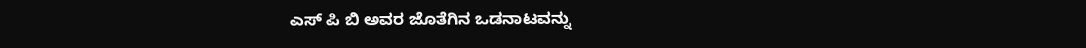ಎಸ್ ಪಿ ಬಿ ಅವರ ಜೊತೆಗಿನ ಒಡನಾಟವನ್ನು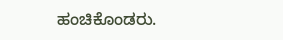ಹಂಚಿಕೊಂಡರು.